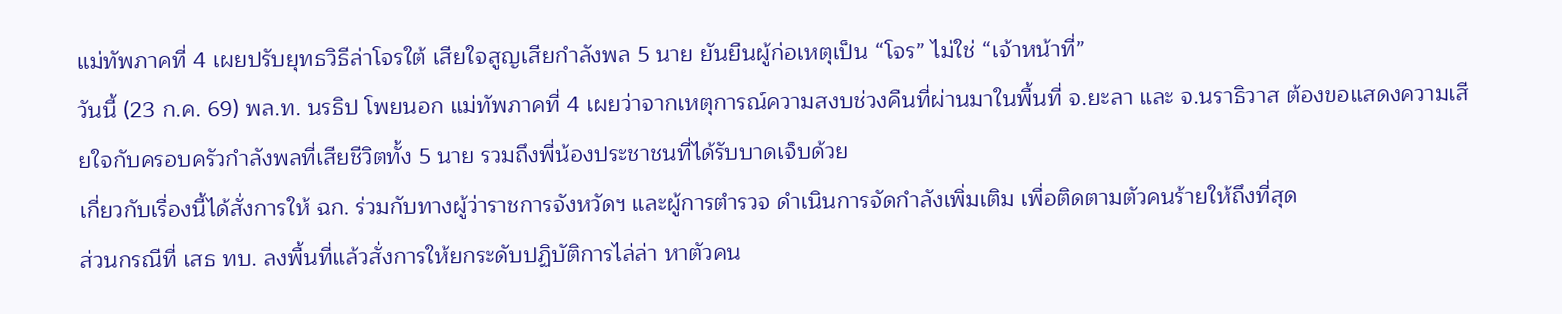แม่ทัพภาคที่ 4 เผยปรับยุทธวิธีล่าโจรใต้ เสียใจสูญเสียกำลังพล 5 นาย ยันยืนผู้ก่อเหตุเป็น “โจร” ไม่ใช่ “เจ้าหน้าที่”
วันนี้ (23 ก.ค. 69) พล.ท. นรธิป โพยนอก แม่ทัพภาคที่ 4 เผยว่าจากเหตุการณ์ความสงบช่วงคืนที่ผ่านมาในพื้นที่ จ.ยะลา และ จ.นราธิวาส ต้องขอแสดงความเสียใจกับครอบครัวกำลังพลที่เสียชีวิตทั้ง 5 นาย รวมถึงพี่น้องประชาชนที่ได้รับบาดเจ็บด้วย
เกี่ยวกับเรื่องนี้ได้สั่งการให้ ฉก. ร่วมกับทางผู้ว่าราชการจังหวัดฯ และผู้การตำรวจ ดำเนินการจัดกำลังเพิ่มเติม เพื่อติดตามตัวคนร้ายให้ถึงที่สุด
ส่วนกรณีที่ เสธ ทบ. ลงพื้นที่แล้วสั่งการให้ยกระดับปฏิบัติการไล่ล่า หาตัวคน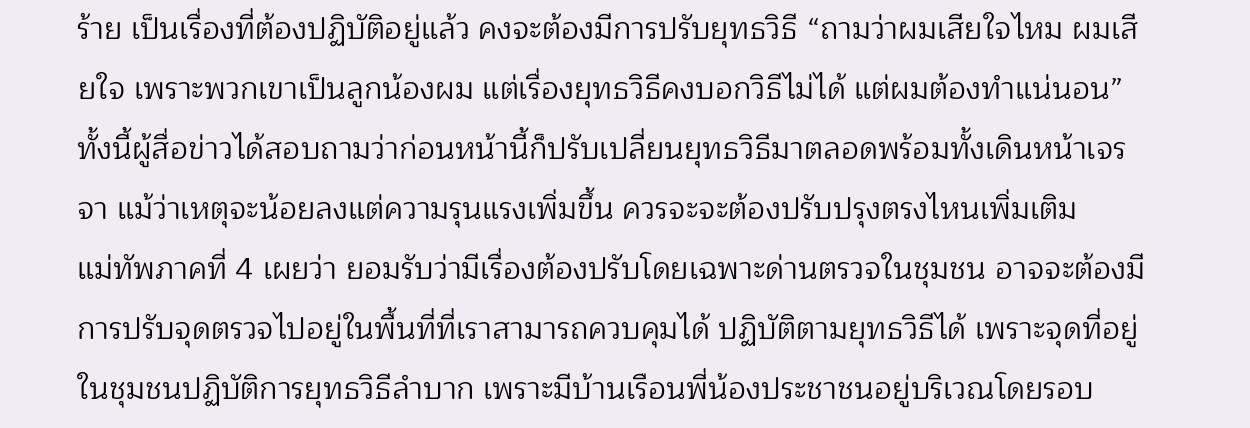ร้าย เป็นเรื่องที่ต้องปฏิบัติอยู่แล้ว คงจะต้องมีการปรับยุทธวิธี “ถามว่าผมเสียใจไหม ผมเสียใจ เพราะพวกเขาเป็นลูกน้องผม แต่เรื่องยุทธวิธีคงบอกวิธีไม่ได้ แต่ผมต้องทำแน่นอน”
ทั้งนี้ผู้สื่อข่าวได้สอบถามว่าก่อนหน้านี้ก็ปรับเปลี่ยนยุทธวิธีมาตลอดพร้อมทั้งเดินหน้าเจรจา แม้ว่าเหตุจะน้อยลงแต่ความรุนแรงเพิ่มขึ้น ควรจะจะต้องปรับปรุงตรงไหนเพิ่มเติม
แม่ทัพภาคที่ 4 เผยว่า ยอมรับว่ามีเรื่องต้องปรับโดยเฉพาะด่านตรวจในชุมชน อาจจะต้องมีการปรับจุดตรวจไปอยู่ในพื้นที่ที่เราสามารถควบคุมได้ ปฏิบัติตามยุทธวิธีได้ เพราะจุดที่อยู่ในชุมชนปฏิบัติการยุทธวิธีลำบาก เพราะมีบ้านเรือนพี่น้องประชาชนอยู่บริเวณโดยรอบ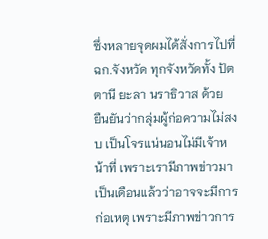ซึ่งหลายจุดผมได้สั่งการไปที่ ฉก.จังหวัด ทุกจังหวัดทั้ง ปัตตานี ยะลา นราธิวาส ด้วย
ยืนยันว่ากลุ่มผู้ก่อความไม่สงบ เป็นโจรแน่นอนไม่มีเจ้าหน้าที่ เพราะเรามีภาพข่าวมาเป็นเดือนแล้วว่าอาจจะมีการก่อเหตุ เพราะมีภาพข่าวการ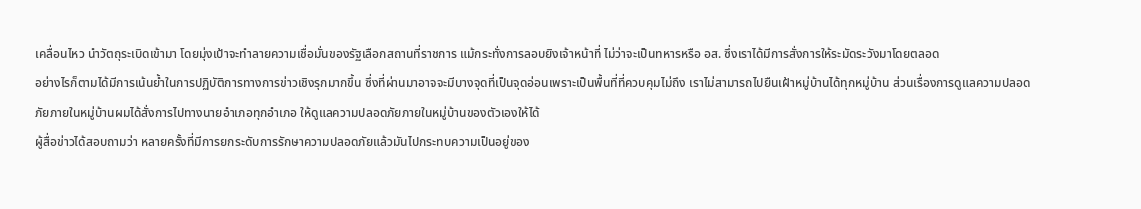เคลื่อนไหว นำวัตถุระเบิดเข้ามา โดยมุ่งเป้าจะทำลายความเชื่อมั่นของรัฐเลือกสถานที่ราชการ แม้กระทั่งการลอบยิงเจ้าหน้าที่ ไม่ว่าจะเป็นทหารหรือ อส. ซึ่งเราได้มีการสั่งการให้ระมัดระวังมาโดยตลอด
อย่างไรก็ตามได้มีการเน้นย้ำในการปฏิบัติการทางการข่าวเชิงรุกมากขึ้น ซึ่งที่ผ่านมาอาจจะมีบางจุดที่เป็นจุดอ่อนเพราะเป็นพื้นที่ที่ควบคุมไม่ถึง เราไม่สามารถไปยืนเฝ้าหมู่บ้านได้ทุกหมู่บ้าน ส่วนเรื่องการดูแลความปลอดภัยภายในหมู่บ้านผมได้สั่งการไปทางนายอำเภอทุกอำเภอ ให้ดูแลความปลอดภัยภายในหมู่บ้านของตัวเองให้ได้
ผู้สื่อข่าวได้สอบถามว่า หลายครั้งที่มีการยกระดับการรักษาความปลอดภัยแล้วมันไปกระทบความเป็นอยู่ของ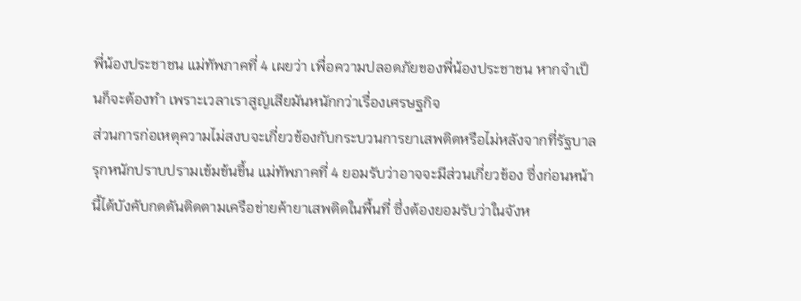พี่น้องประชาชน แม่ทัพภาคที่ 4 เผยว่า เพื่อความปลอดภัยของพี่น้องประชาชน หากจำเป็นก็จะต้องทำ เพราะเวลาเราสูญเสียมันหนักกว่าเรื่องเศรษฐกิจ
ส่วนการก่อเหตุความไม่สงบจะเกี่ยวข้องกับกระบวนการยาเสพติดหรือไม่หลังจากที่รัฐบาลรุกหนักปราบปรามเข้มข้นขึ้น แม่ทัพภาคที่ 4 ยอมรับว่าอาจจะมีส่วนเกี่ยวข้อง ซึ่งก่อนหน้านี้ได้บังคับกดดันติดตามเครือข่ายค้ายาเสพติดในพื้นที่ ซึ่งต้องยอมรับว่าในจังห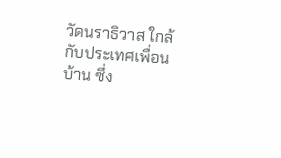วัดนราธิวาส ใกล้กับประเทศเพื่อนบ้าน ซึ่ง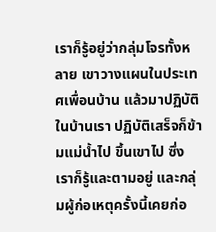เราก็รู้อยู่ว่ากลุ่มโจรทั้งหลาย เขาวางแผนในประเทศเพื่อนบ้าน แล้วมาปฏิบัติในบ้านเรา ปฏิบัติเสร็จก็ข้ามแม่น้ำไป ขึ้นเขาไป ซึ่งเราก็รู้และตามอยู่ และกลุ่มผู้ก่อเหตุครั้งนี้เคยก่อ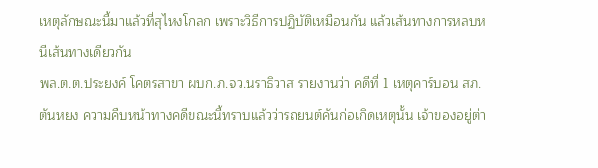เหตุลักษณะนี้มาแล้วที่สุไหงโกลก เพราะวิธีการปฏิบัติเหมือนกัน แล้วเส้นทางการหลบหนีเส้นทางเดียวกัน
พล.ต.ต.ประยงค์ โคตรสาขา ผบก.ภ.จว.นราธิวาส รายงานว่า คดีที่ 1 เหตุคาร์บอน สภ.ตันหยง ความคืบหน้าทางคดีขณะนี้ทราบแล้วว่ารถยนต์คันก่อเกิดเหตุนั้น เจ้าของอยู่ต่า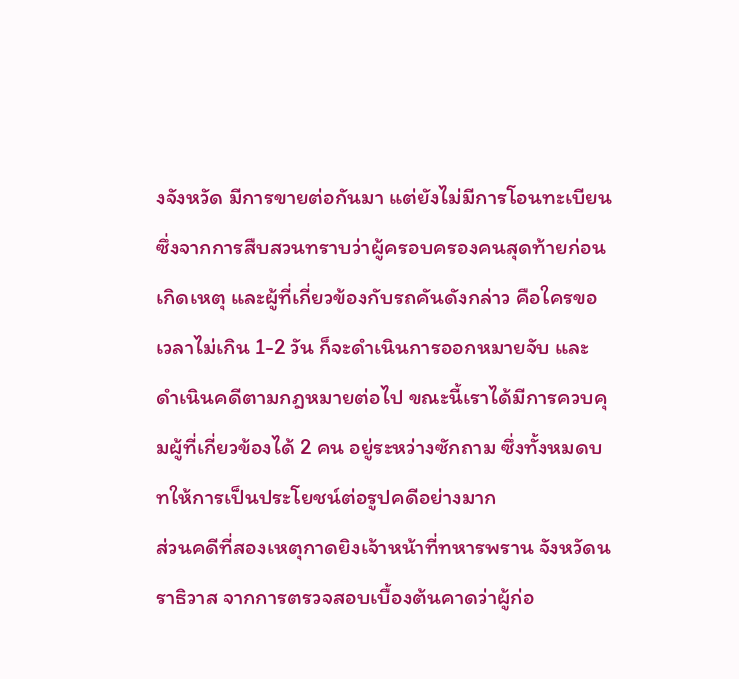งจังหวัด มีการขายต่อกันมา แต่ยังไม่มีการโอนทะเบียน ซึ่งจากการสืบสวนทราบว่าผู้ครอบครองคนสุดท้ายก่อนเกิดเหตุ และผู้ที่เกี่ยวข้องกับรถคันดังกล่าว คือใครขอเวลาไม่เกิน 1-2 วัน ก็จะดำเนินการออกหมายจับ และดำเนินคดีตามกฎหมายต่อไป ขณะนี้เราได้มีการควบคุมผู้ที่เกี่ยวข้องได้ 2 คน อยู่ระหว่างซักถาม ซึ่งทั้งหมดบทให้การเป็นประโยชน์ต่อรูปคดีอย่างมาก
ส่วนคดีที่สองเหตุกาดยิงเจ้าหน้าที่ทหารพราน จังหวัดนราธิวาส จากการตรวจสอบเบื้องต้นคาดว่าผู้ก่อ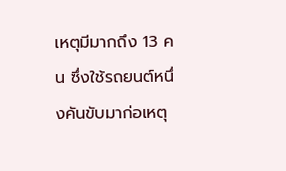เหตุมีมากถึง 13 คน ซึ่งใช้รถยนต์หนึ่งคันขับมาก่อเหตุ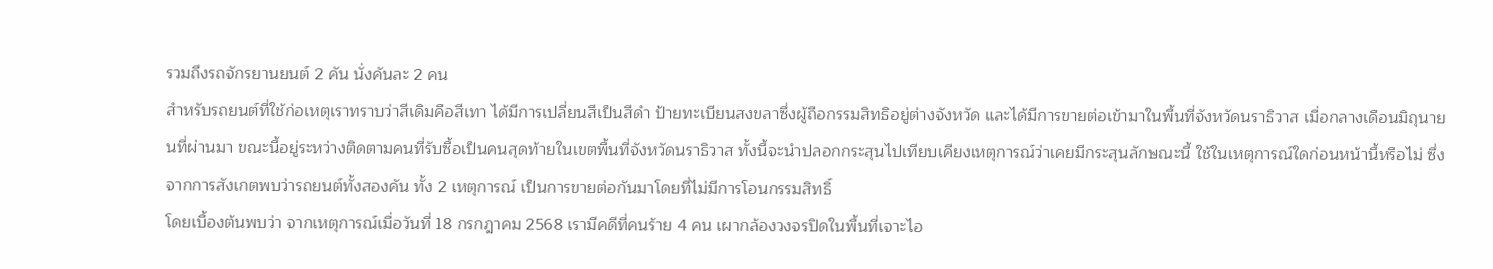รวมถึงรถจักรยานยนต์ 2 คัน นั่งคันละ 2 คน
สำหรับรถยนต์ที่ใช้ก่อเหตุเราทราบว่าสีเดิมคือสีเทา ได้มีการเปลี่ยนสีเป็นสีดำ ป้ายทะเบียนสงขลาซึ่งผู้ถือกรรมสิทธิอยู่ต่างจังหวัด และได้มีการขายต่อเข้ามาในพื้นที่จังหวัดนราธิวาส เมื่อกลางเดือนมิถุนายนที่ผ่านมา ขณะนี้อยู่ระหว่างติดตามคนที่รับซื้อเป็นคนสุดท้ายในเขตพื้นที่จังหวัดนราธิวาส ทั้งนี้จะนำปลอกกระสุนไปเทียบเคียงเหตุการณ์ว่าเคยมีกระสุนลักษณะนี้ ใช้ในเหตุการณ์ใดก่อนหน้านี้หรือไม่ ซึ่งจากการสังเกตพบว่ารถยนต์ทั้งสองคัน ทั้ง 2 เหตุการณ์ เป็นการขายต่อกันมาโดยที่ไม่มีการโอนกรรมสิทธิ์
โดยเบื้องต้นพบว่า จากเหตุการณ์เมื่อวันที่ 18 กรกฎาคม 2568 เรามีคดีที่คนร้าย 4 คน เผากล้องวงจรปิดในพื้นที่เจาะไอ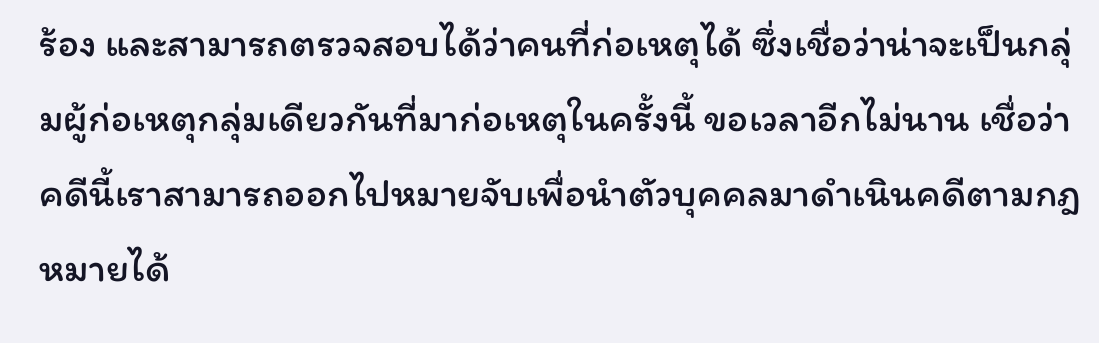ร้อง และสามารถตรวจสอบได้ว่าคนที่ก่อเหตุได้ ซึ่งเชื่อว่าน่าจะเป็นกลุ่มผู้ก่อเหตุกลุ่มเดียวกันที่มาก่อเหตุในครั้งนี้ ขอเวลาอีกไม่นาน เชื่อว่าคดีนี้เราสามารถออกไปหมายจับเพื่อนำตัวบุคคลมาดำเนินคดีตามกฎหมายได้